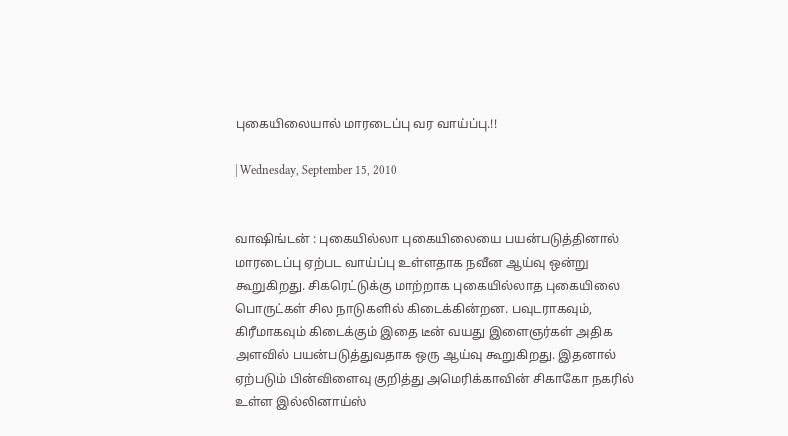புகையிலையால் மாரடைப்பு வர வாய்ப்பு.!!

| Wednesday, September 15, 2010


வாஷிங்டன் : புகையில்லா புகையிலையை பயன்படுத்தினால் மாரடைப்பு ஏற்பட வாய்ப்பு உள்ளதாக நவீன ஆய்வு ஒன்று கூறுகிறது. சிகரெட்டுக்கு மாற்றாக புகையில்லாத புகையிலை பொருட்கள் சில நாடுகளில் கிடைக்கின்றன. பவுடராகவும், கிரீமாகவும் கிடைக்கும் இதை டீன் வயது இளைஞர்கள் அதிக அளவில் பயன்படுத்துவதாக ஒரு ஆய்வு கூறுகிறது. இதனால் ஏற்படும் பின்விளைவு குறித்து அமெரிக்காவின் சிகாகோ நகரில் உள்ள இல்லினாய்ஸ்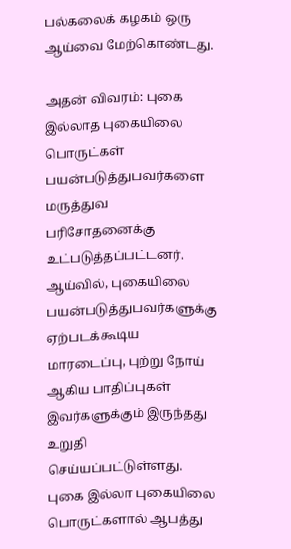பல்கலைக் கழகம் ஒரு ஆய்வை மேற்கொண்டது.

அதன் விவரம்: புகை இல்லாத புகையிலை பொருட்கள் பயன்படுத்துபவர்களை மருத்துவ பரிசோதனைக்கு உட்படுத்தப்பட்டனர். ஆய்வில், புகையிலை பயன்படுத்துபவர்களுக்கு ஏற்படக்கூடிய மாரடைப்பு, புற்று நோய் ஆகிய பாதிப்புகள் இவர்களுக்கும் இருந்தது உறுதி செய்யப்பட்டுள்ளது. புகை இல்லா புகையிலை பொருட்களால் ஆபத்து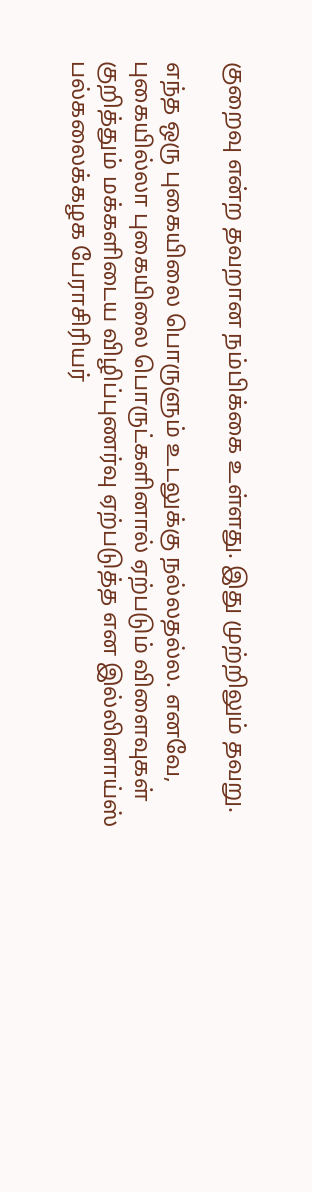குறைவு என்ற தவறான நம்பிக்கை உள்ளது. இது முற்றிலும் தவறு.

எந்த ஒரு புகையிலை பொருளும் உடலுக்கு நல்லதல்ல. எனவே, புகையில்லா புகையிலை பொருட்களினால் ஏற்படும் விளைவுகள் குறித்தும் மக்களிடைய விழிப்புணர்வு ஏற்படுத்த என இல்லினாய்ஸ் பல்கலைக்கழக பேராசிரியர்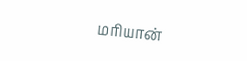மரியான்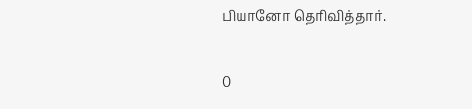பியானோ தெரிவித்தார்.

0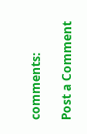comments:

Post a Comment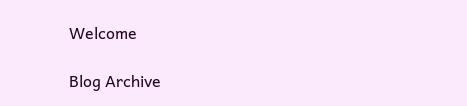Welcome

Blog Archive